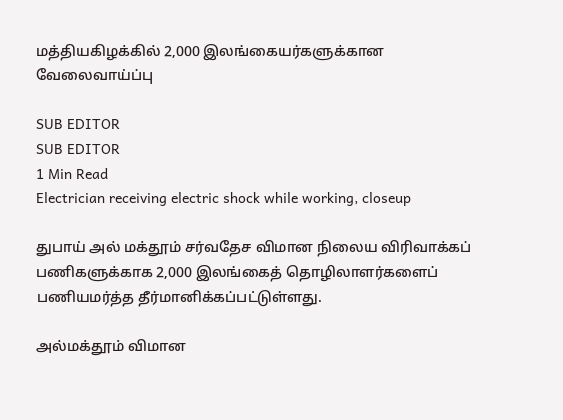மத்தியகிழக்கில் 2,000 இலங்கையர்களுக்கான வேலைவாய்ப்பு

SUB EDITOR
SUB EDITOR
1 Min Read
Electrician receiving electric shock while working, closeup

துபாய் அல் மக்தூம் சர்வதேச விமான நிலைய விரிவாக்கப் பணிகளுக்காக 2,000 இலங்கைத் தொழிலாளர்களைப் பணியமர்த்த தீர்மானிக்கப்பட்டுள்ளது.

அல்மக்தூம் விமான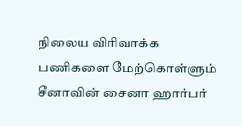நிலைய விரிவாக்க பணிகளை மேற்கொள்ளும் சீனாவின் சைனா ஹார்பர்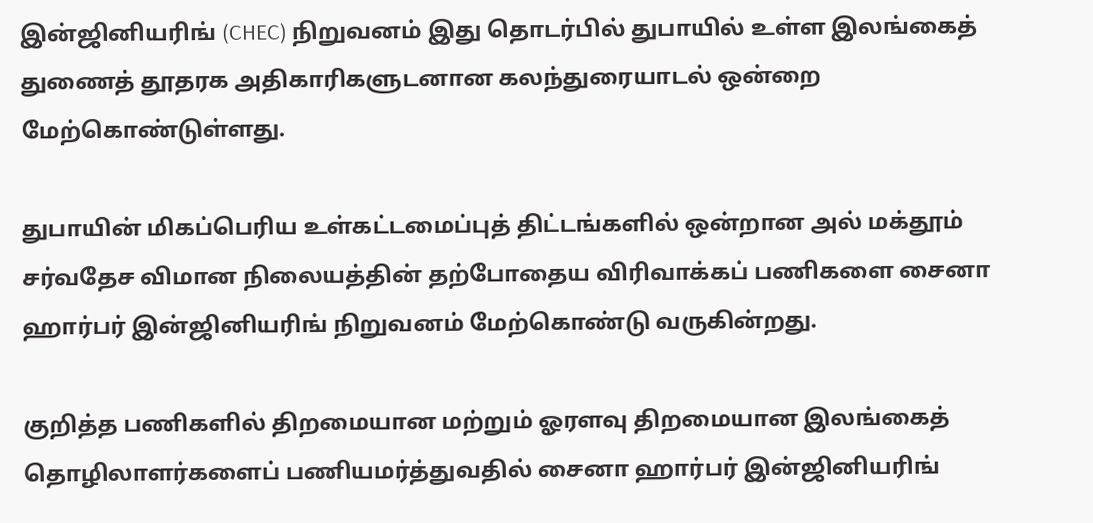இன்ஜினியரிங் (CHEC) நிறுவனம் இது தொடர்பில் துபாயில் உள்ள இலங்கைத் துணைத் தூதரக அதிகாரிகளுடனான கலந்துரையாடல் ஒன்றை மேற்கொண்டுள்ளது.

துபாயின் மிகப்பெரிய உள்கட்டமைப்புத் திட்டங்களில் ஒன்றான அல் மக்தூம் சர்வதேச விமான நிலையத்தின் தற்போதைய விரிவாக்கப் பணிகளை சைனா ஹார்பர் இன்ஜினியரிங் நிறுவனம் மேற்கொண்டு வருகின்றது.

குறித்த பணிகளில் திறமையான மற்றும் ஓரளவு திறமையான இலங்கைத் தொழிலாளர்களைப் பணியமர்த்துவதில் சைனா ஹார்பர் இன்ஜினியரிங்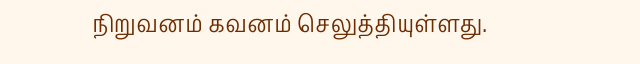நிறுவனம் கவனம் செலுத்தியுள்ளது.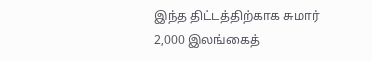இந்த திட்டத்திற்காக சுமார் 2,000 இலங்கைத்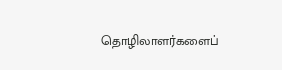தொழிலாளர்களைப்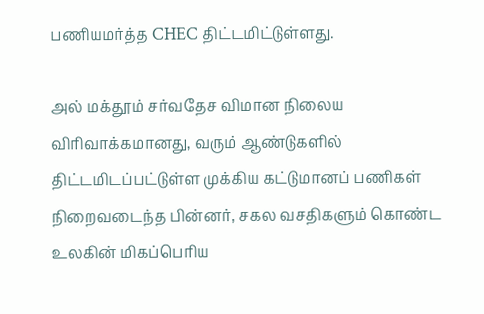பணியமர்த்த CHEC திட்டமிட்டுள்ளது.

அல் மக்தூம் சர்வதேச விமான நிலைய விரிவாக்கமானது, வரும் ஆண்டுகளில் திட்டமிடப்பட்டுள்ள முக்கிய கட்டுமானப் பணிகள் நிறைவடைந்த பின்னர், சகல வசதிகளும் கொண்ட உலகின் மிகப்பெரிய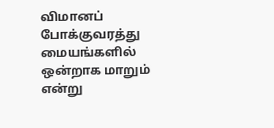விமானப் போக்குவரத்து மையங்களில் ஒன்றாக மாறும் என்று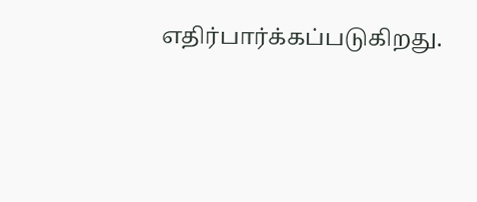எதிர்பார்க்கப்படுகிறது.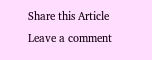Share this Article
Leave a comment